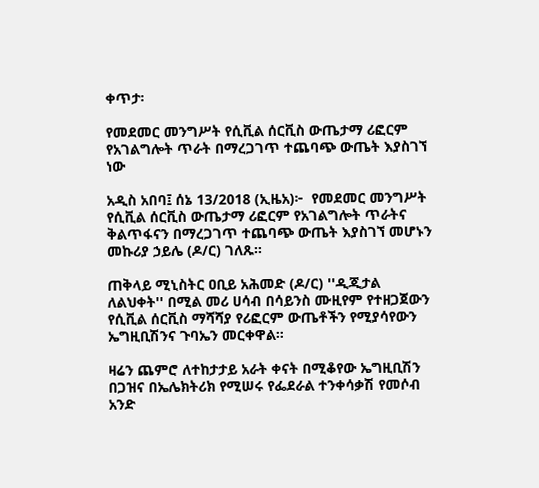ቀጥታ፡

የመደመር መንግሥት የሲቪል ሰርቪስ ውጤታማ ሪፎርም የአገልግሎት ጥራት በማረጋገጥ ተጨባጭ ውጤት እያስገኘ ነው

አዲስ አበባ፤ ሰኔ 13/2018 (ኢዜአ)፦  የመደመር መንግሥት የሲቪል ሰርቪስ ውጤታማ ሪፎርም የአገልግሎት ጥራትና ቅልጥፋናን በማረጋገጥ ተጨባጭ ውጤት እያስገኘ መሆኑን መኩሪያ ኃይሌ (ዶ/ር) ገለጹ።

ጠቅላይ ሚኒስትር ዐቢይ አሕመድ (ዶ/ር) ''ዲጂታል ለልህቀት'' በሚል መሪ ሀሳብ በሳይንስ ሙዚየም የተዘጋጀውን የሲቪል ሰርቪስ ማሻሻያ የሪፎርም ውጤቶችን የሚያሳየውን ኤግዚቢሽንና ጉባኤን መርቀዋል።

ዛሬን ጨምሮ ለተከታታይ አራት ቀናት በሚቆየው ኤግዚቢሽን በጋዝና በኤሌክትሪክ የሚሠሩ የፌደራል ተንቀሳቃሽ የመሶብ አንድ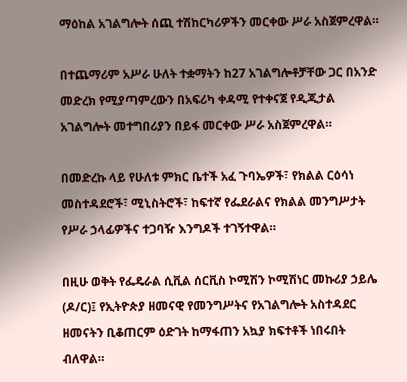ማዕከል አገልግሎት ሰጪ ተሽከርካሪዎችን መርቀው ሥራ አስጀምረዋል።

በተጨማሪም አሥራ ሁለት ተቋማትን ከ27 አገልግሎቶቻቸው ጋር በአንድ መድረክ የሚያጣምረውን በአፍሪካ ቀዳሚ የተቀናጀ የዲጂታል አገልግሎት መተግበሪያን በይፋ መርቀው ሥራ አስጀምረዋል።

በመድረኩ ላይ የሁለቱ ምክር ቤተች አፈ ጉባኤዎች፣ የክልል ርዕሳነ መስተዳደሮች፣ ሚኒስትሮች፣ ከፍተኛ የፌደራልና የክልል መንግሥታት የሥራ ኃላፊዎችና ተጋባዥ እንግዶች ተገኝተዋል።

በዚሁ ወቅት የፌዴራል ሲቪል ሰርቪስ ኮሚሽን ኮሚሽነር መኩሪያ ኃይሌ (ዶ/ር)፤ የኢትዮጵያ ዘመናዊ የመንግሥትና የአገልግሎት አስተዳደር ዘመናትን ቢቆጠርም ዕድገት ከማፋጠን አኳያ ክፍተቶች ነበሩበት ብለዋል።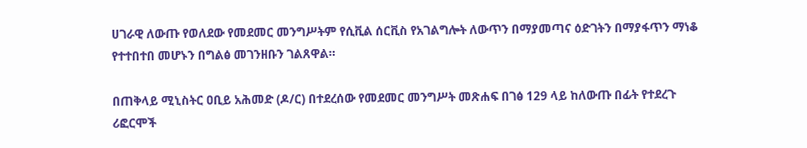ሀገራዊ ለውጡ የወለደው የመደመር መንግሥትም የሲቪል ሰርቪስ የአገልግሎት ለውጥን በማያመጣና ዕድገትን በማያፋጥን ማነቆ የተተበተበ መሆኑን በግልፅ መገንዘቡን ገልጸዋል።

በጠቅላይ ሚኒስትር ዐቢይ አሕመድ (ዶ/ር) በተደረሰው የመደመር መንግሥት መጽሐፍ በገፅ 129 ላይ ከለውጡ በፊት የተደረጉ ሪፎርሞች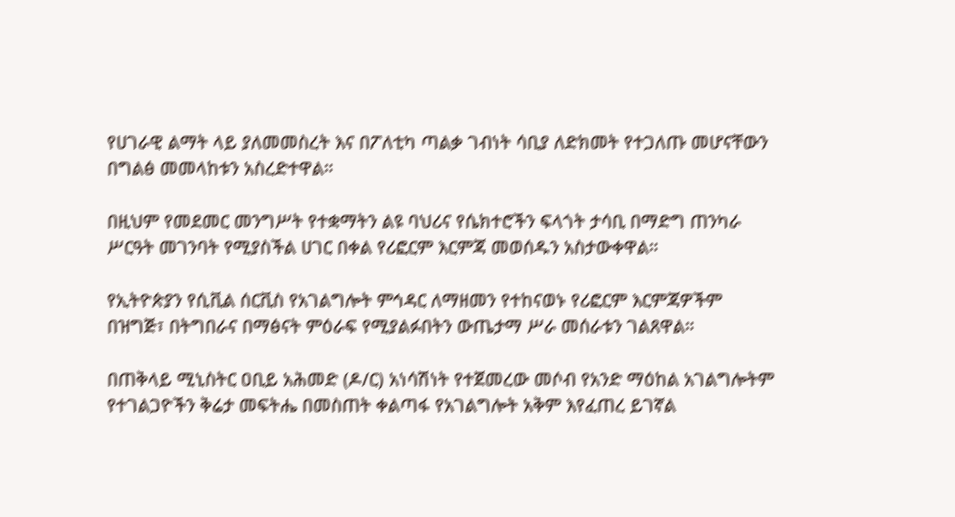የሀገራዊ ልማት ላይ ያለመመስረት እና በፖለቲካ ጣልቃ ገብነት ሳቢያ ለድክመት የተጋለጡ መሆናቸውን በግልፅ መመላከቱን አስረድተዋል።

በዚህም የመደመር መንግሥት የተቋማትን ልዩ ባህሪና የሴክተሮችን ፍላጎት ታሳቢ በማድግ ጠንካራ ሥርዓት መገንባት የሚያስችል ሀገር በቀል የሪፎርም እርምጃ መወሰዱን አስታውቀዋል።

የኢትዮጵያን የሲቪል ሰርቪስ የአገልግሎት ምኅዳር ለማዘመን የተከናወኑ የሪፎርም እርምጃዎችም በዝግጅ፣ በትግበራና በማፅናት ምዕራፍ የሚያልፉበትን ውጤታማ ሥራ መሰራቱን ገልጸዋል።

በጠቅላይ ሚኒስትር ዐቢይ አሕመድ (ዶ/ር) አነሳሽነት የተጀመረው መሶብ የአንድ ማዕከል አገልግሎትም የተገልጋዮችን ቅሬታ መፍትሔ በመስጠት ቀልጣፋ የአገልግሎት አቅም እየፈጠረ ይገኛል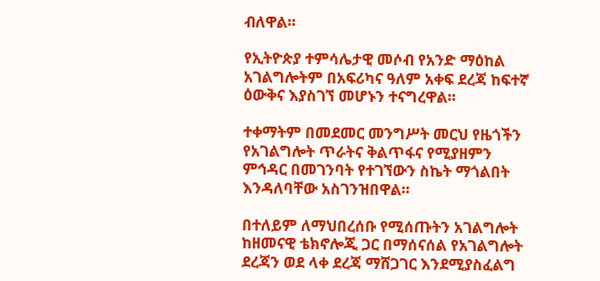ብለዋል።

የኢትዮጵያ ተምሳሌታዊ መሶብ የአንድ ማዕከል አገልግሎትም በአፍሪካና ዓለም አቀፍ ደረጃ ከፍተኛ ዕውቅና እያስገኘ መሆኑን ተናግረዋል።

ተቀማትም በመደመር መንግሥት መርህ የዜጎችን የአገልግሎት ጥራትና ቅልጥፋና የሚያዘምን ምኅዳር በመገንባት የተገኘውን ስኬት ማጎልበት እንዳለባቸው አስገንዝበዋል።

በተለይም ለማህበረሰቡ የሚሰጡትን አገልግሎት ከዘመናዊ ቴክኖሎጂ ጋር በማሰናሰል የአገልግሎት ደረጃን ወደ ላቀ ደረጃ ማሸጋገር እንደሚያስፈልግ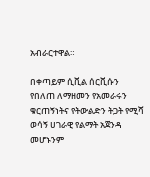አብራርተዋል።

በቀጣይም ሲቪል ሰርቪሱን የበለጠ ለማዘመን የአመራሩን ቁርጠኝነትና የትውልድን ትጋት የሚሻ ወሳኝ ሀገራዊ የልማት አጀንዳ መሆኑንም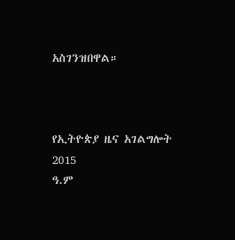አስገንዝበዋል።



የኢትዮጵያ ዜና አገልግሎት
2015
ዓ.ም